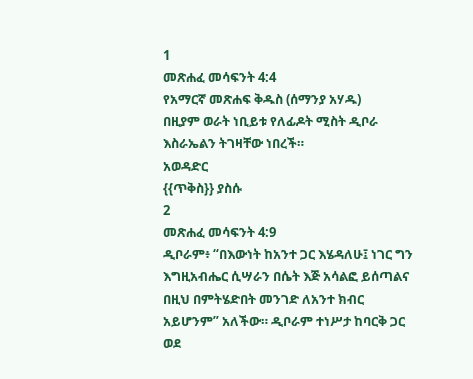1
መጽሐፈ መሳፍንት 4:4
የአማርኛ መጽሐፍ ቅዱስ (ሰማንያ አሃዱ)
በዚያም ወራት ነቢይቱ የለፊዶት ሚስት ዲቦራ እስራኤልን ትገዛቸው ነበረች።
አወዳድር
{{ጥቅስ}} ያስሱ
2
መጽሐፈ መሳፍንት 4:9
ዲቦራም፥ “በእውነት ከአንተ ጋር እሄዳለሁ፤ ነገር ግን እግዚአብሔር ሲሣራን በሴት እጅ አሳልፎ ይሰጣልና በዚህ በምትሄድበት መንገድ ለአንተ ክብር አይሆንም” አለችው። ዲቦራም ተነሥታ ከባርቅ ጋር ወደ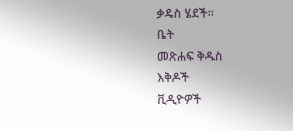ቃዴስ ሄደች።
ቤት
መጽሐፍ ቅዱስ
እቅዶች
ቪዲዮዎች